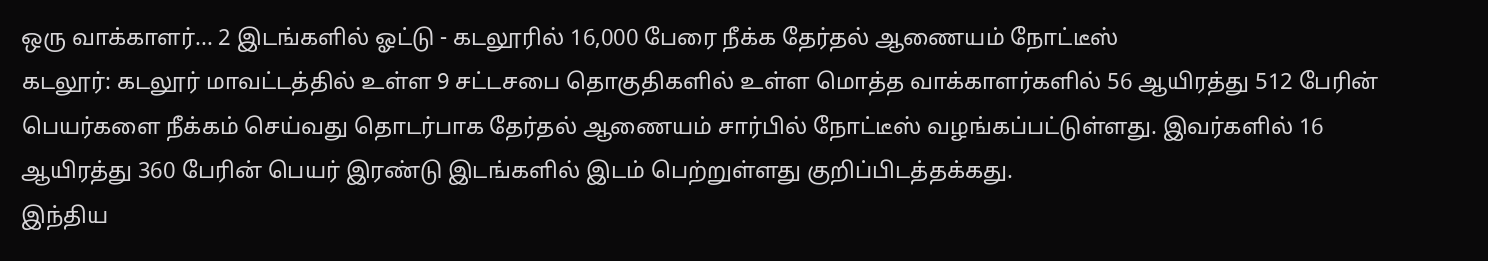ஒரு வாக்காளர்... 2 இடங்களில் ஓட்டு - கடலூரில் 16,000 பேரை நீக்க தேர்தல் ஆணையம் நோட்டீஸ்
கடலூர்: கடலூர் மாவட்டத்தில் உள்ள 9 சட்டசபை தொகுதிகளில் உள்ள மொத்த வாக்காளர்களில் 56 ஆயிரத்து 512 பேரின் பெயர்களை நீக்கம் செய்வது தொடர்பாக தேர்தல் ஆணையம் சார்பில் நோட்டீஸ் வழங்கப்பட்டுள்ளது. இவர்களில் 16 ஆயிரத்து 360 பேரின் பெயர் இரண்டு இடங்களில் இடம் பெற்றுள்ளது குறிப்பிடத்தக்கது.
இந்திய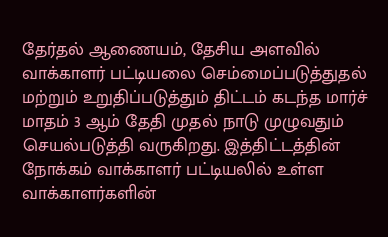தேர்தல் ஆணையம், தேசிய அளவில் வாக்காளர் பட்டியலை செம்மைப்படுத்துதல் மற்றும் உறுதிப்படுத்தும் திட்டம் கடந்த மார்ச் மாதம் 3 ஆம் தேதி முதல் நாடு முழுவதும் செயல்படுத்தி வருகிறது. இத்திட்டத்தின் நோக்கம் வாக்காளர் பட்டியலில் உள்ள வாக்காளர்களின்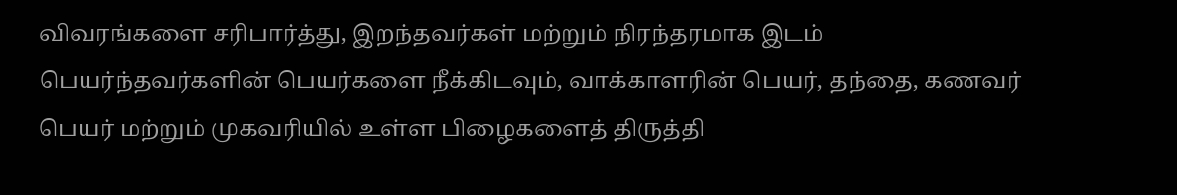விவரங்களை சரிபார்த்து, இறந்தவர்கள் மற்றும் நிரந்தரமாக இடம் பெயர்ந்தவர்களின் பெயர்களை நீக்கிடவும், வாக்காளரின் பெயர், தந்தை, கணவர் பெயர் மற்றும் முகவரியில் உள்ள பிழைகளைத் திருத்தி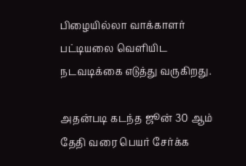பிழையில்லா வாக்காளர் பட்டியலை வெளியிட நடவடிக்கை எடுத்து வருகிறது.

அதன்படி கடந்த ஜூன் 30 ஆம் தேதி வரை பெயர் சேர்க்க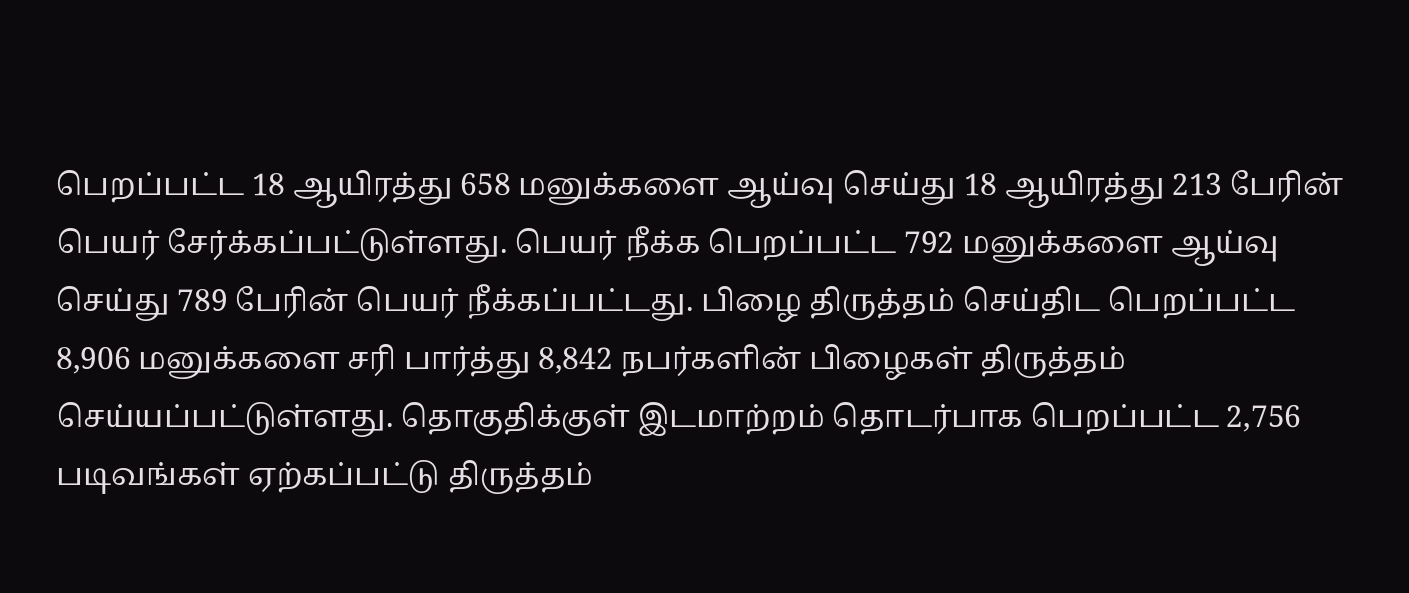பெறப்பட்ட 18 ஆயிரத்து 658 மனுக்களை ஆய்வு செய்து 18 ஆயிரத்து 213 பேரின் பெயர் சேர்க்கப்பட்டுள்ளது. பெயர் நீக்க பெறப்பட்ட 792 மனுக்களை ஆய்வு செய்து 789 பேரின் பெயர் நீக்கப்பட்டது. பிழை திருத்தம் செய்திட பெறப்பட்ட 8,906 மனுக்களை சரி பார்த்து 8,842 நபர்களின் பிழைகள் திருத்தம் செய்யப்பட்டுள்ளது. தொகுதிக்குள் இடமாற்றம் தொடர்பாக பெறப்பட்ட 2,756 படிவங்கள் ஏற்கப்பட்டு திருத்தம்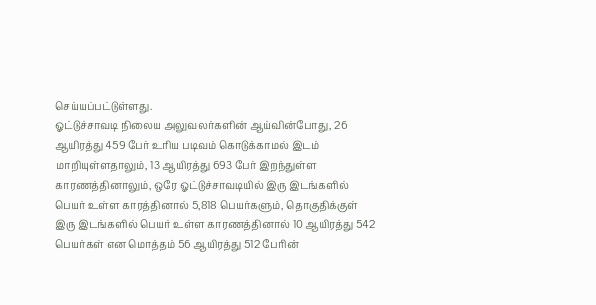செய்யப்பட்டுள்ளது.
ஓட்டுச்சாவடி நிலைய அலுவலர்களின் ஆய்வின்போது, 26 ஆயிரத்து 459 பேர் உரிய படிவம் கொடுக்காமல் இடம் மாறியுள்ளதாலும், 13 ஆயிரத்து 693 பேர் இறந்துள்ள காரணத்தினாலும், ஒரே ஓட்டுச்சாவடியில் இரு இடங்களில் பெயர் உள்ள காரத்தினால் 5,818 பெயர்களும், தொகுதிக்குள் இரு இடங்களில் பெயர் உள்ள காரணத்தினால் 10 ஆயிரத்து 542 பெயர்கள் என மொத்தம் 56 ஆயிரத்து 512 பேரின்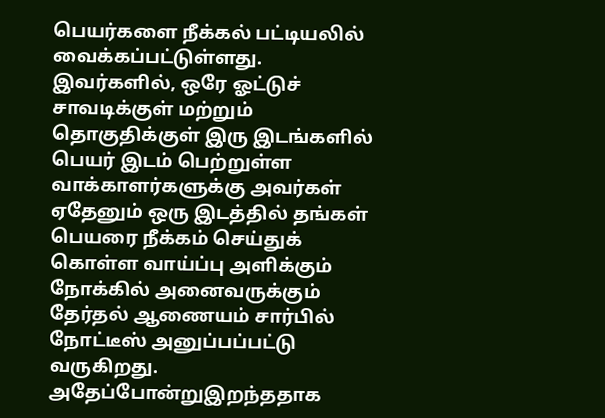பெயர்களை நீக்கல் பட்டியலில் வைக்கப்பட்டுள்ளது.
இவர்களில், ஒரே ஓட்டுச் சாவடிக்குள் மற்றும் தொகுதிக்குள் இரு இடங்களில் பெயர் இடம் பெற்றுள்ள வாக்காளர்களுக்கு அவர்கள் ஏதேனும் ஒரு இடத்தில் தங்கள் பெயரை நீக்கம் செய்துக் கொள்ள வாய்ப்பு அளிக்கும் நோக்கில் அனைவருக்கும் தேர்தல் ஆணையம் சார்பில் நோட்டீஸ் அனுப்பப்பட்டு வருகிறது.
அதேப்போன்றுஇறந்ததாக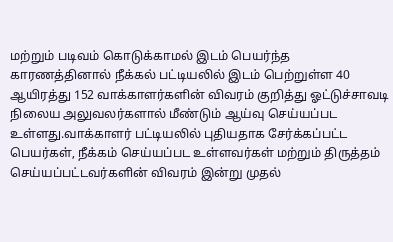மற்றும் படிவம் கொடுக்காமல் இடம் பெயர்ந்த காரணத்தினால் நீக்கல் பட்டியலில் இடம் பெற்றுள்ள 40 ஆயிரத்து 152 வாக்காளர்களின் விவரம் குறித்து ஓட்டுச்சாவடி நிலைய அலுவலர்களால் மீண்டும் ஆய்வு செய்யப்பட உள்ளது.வாக்காளர் பட்டியலில் புதியதாக சேர்க்கப்பட்ட பெயர்கள், நீக்கம் செய்யப்பட உள்ளவர்கள் மற்றும் திருத்தம் செய்யப்பட்டவர்களின் விவரம் இன்று முதல்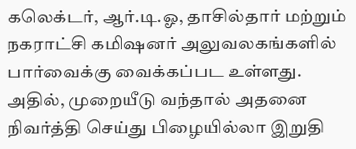கலெக்டர், ஆர்.டி.ஓ, தாசில்தார் மற்றும் நகராட்சி கமிஷனர் அலுவலகங்களில் பார்வைக்கு வைக்கப்பட உள்ளது. அதில், முறையீடு வந்தால் அதனை நிவர்த்தி செய்து பிழையில்லா இறுதி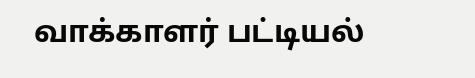வாக்காளர் பட்டியல்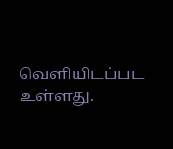வெளியிடப்பட உள்ளது.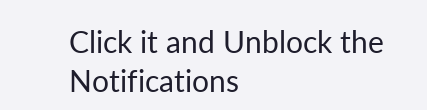Click it and Unblock the Notifications